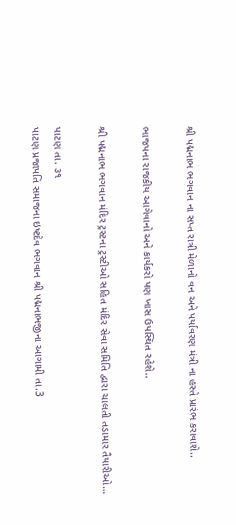શ્રી પદ્મનાભ ભગવાન ના સપ્ત રાત્રી મેળાનો વન અને પર્યાવરણ મંત્રી ના હસ્તે પ્રારંભ કરાવાશે..

ભાજપના રાજકીય આગેવાનો અને કાર્યકરો પણ ખાસ ઉપસ્થિત રહેશે..

શ્રી પદ્મનાભ ભગવાન મંદિર ટ્રસ્ટના ટ્રસ્ટીઓ સહિત મંદિર સેવા સમિતિ દ્વારા ચાલતી તડામાર તૈયારીઓ…

પાટણ તા. ૩૧
પાટણ પ્રજાપતિ સમાજના ઇષ્ટદેવ ભગવાન શ્રી પદ્મનાભજીના આગામી તા.3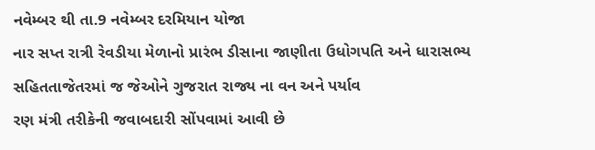નવેમ્બર થી તા.9 નવેમ્બર દરમિયાન યોજા
નાર સપ્ત રાત્રી રેવડીયા મેળાનો પ્રારંભ ડીસાના જાણીતા ઉધોગપતિ અને ધારાસભ્ય સહિતતાજેતરમાં જ જેઓને ગુજરાત રાજ્ય ના વન અને પર્યાવ
રણ મંત્રી તરીકેની જવાબદારી સોંપવામાં આવી છે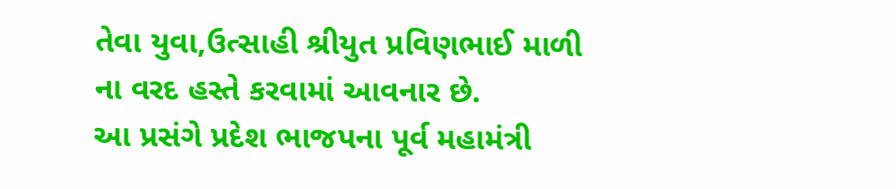તેવા યુવા,ઉત્સાહી શ્રીયુત પ્રવિણભાઈ માળી ના વરદ હસ્તે કરવામાં આવનાર છે.
આ પ્રસંગે પ્રદેશ ભાજપના પૂર્વ મહામંત્રી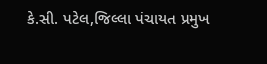કે.સી. પટેલ,જિલ્લા પંચાયત પ્રમુખ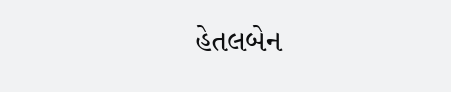હેતલબેન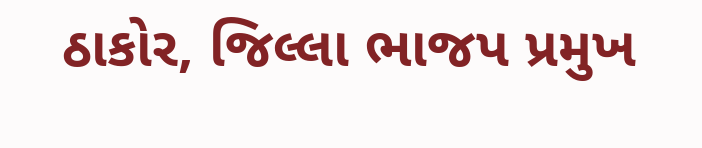ઠાકોર, જિલ્લા ભાજપ પ્રમુખ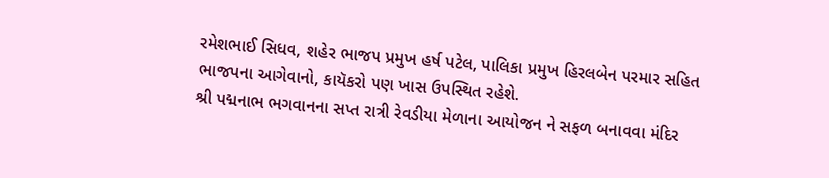રમેશભાઈ સિધવ, શહેર ભાજપ પ્રમુખ હર્ષ પટેલ, પાલિકા પ્રમુખ હિરલબેન પરમાર સહિત ભાજપના આગેવાનો, કાયૅકરો પણ ખાસ ઉપસ્થિત રહેશે.
શ્રી પદ્મનાભ ભગવાનના સપ્ત રાત્રી રેવડીયા મેળાના આયોજન ને સફળ બનાવવા મંદિર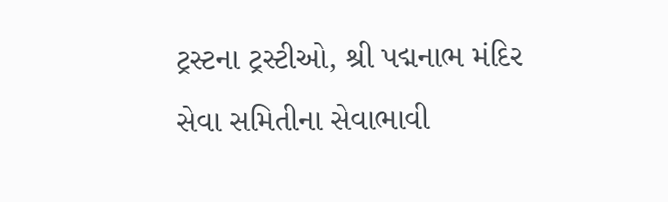ટ્રસ્ટના ટ્રસ્ટીઓ, શ્રી પદ્મનાભ મંદિર સેવા સમિતીના સેવાભાવી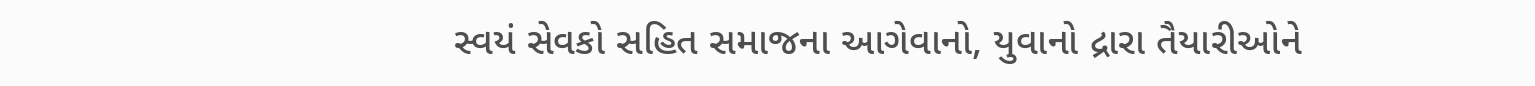સ્વયં સેવકો સહિત સમાજના આગેવાનો, યુવાનો દ્રારા તૈયારીઓને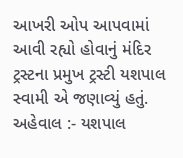આખરી ઓપ આપવામાં આવી રહ્યો હોવાનું મંદિર ટ્રસ્ટના પ્રમુખ ટ્રસ્ટી યશપાલ સ્વામી એ જણાવ્યું હતું.
અહેવાલ :- યશપાલ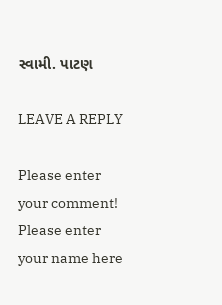સ્વામી. પાટણ

LEAVE A REPLY

Please enter your comment!
Please enter your name here